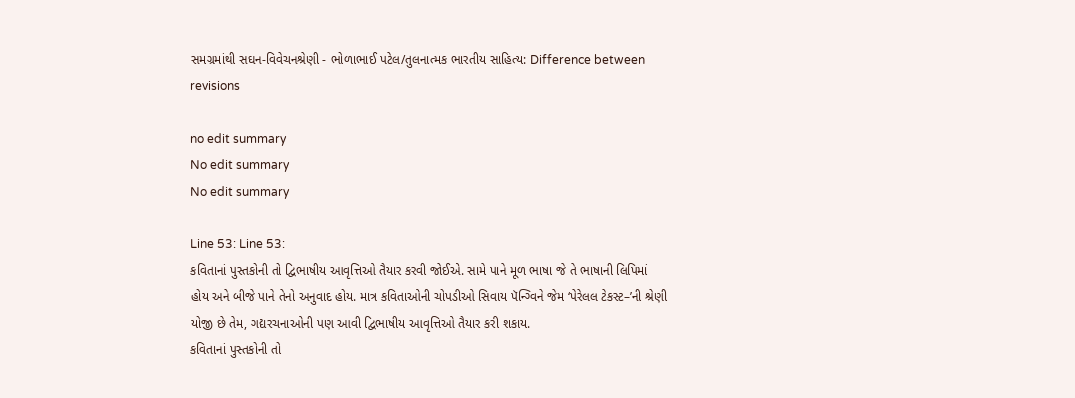સમગ્રમાંથી સઘન-વિવેચનશ્રેણી - ભોળાભાઈ પટેલ/તુલનાત્મક ભારતીય સાહિત્ય: Difference between revisions

no edit summary
No edit summary
No edit summary

Line 53: Line 53:
કવિતાનાં પુસ્તકોની તો દ્વિભાષીય આવૃત્તિઓ તૈયાર કરવી જોઈએ. સામે પાને મૂળ ભાષા જે તે ભાષાની લિપિમાં હોય અને બીજે પાને તેનો અનુવાદ હોય. માત્ર કવિતાઓની ચોપડીઓ સિવાય પૅન્ગ્વિને જેમ ‘પેરેલલ ટેકસ્ટ–’ની શ્રેણી યોજી છે તેમ, ગદ્યરચનાઓની પણ આવી દ્વિભાષીય આવૃત્તિઓ તૈયાર કરી શકાય.
કવિતાનાં પુસ્તકોની તો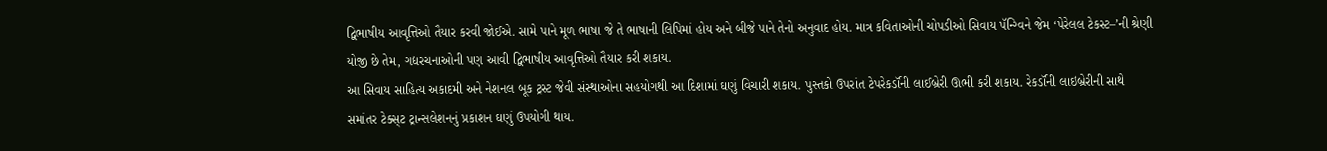દ્વિભાષીય આવૃત્તિઓ તૈયાર કરવી જોઈએ. સામે પાને મૂળ ભાષા જે તે ભાષાની લિપિમાં હોય અને બીજે પાને તેનો અનુવાદ હોય. માત્ર કવિતાઓની ચોપડીઓ સિવાય પૅન્ગ્વિને જેમ ‘પેરેલલ ટેકસ્ટ–’ની શ્રેણી યોજી છે તેમ, ગદ્યરચનાઓની પણ આવી દ્વિભાષીય આવૃત્તિઓ તૈયાર કરી શકાય.
આ સિવાય સાહિત્ય અકાદમી અને નેશનલ બૂક ટ્રસ્ટ જેવી સંસ્થાઓના સહયોગથી આ દિશામાં ઘણું વિચારી શકાય. પુસ્તકો ઉપરાંત ટેપરેકર્ડૉની લાઈબ્રેરી ઊભી કરી શકાય. રેકર્ડૉની લાઇબ્રેરીની સાથે સમાંતર ટેક્સ્‌ટ ટ્રાન્સલેશનનું પ્રકાશન ઘણું ઉપયોગી થાય.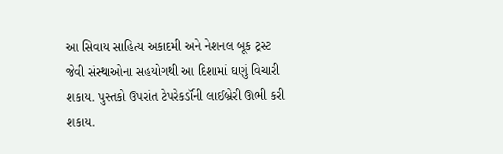આ સિવાય સાહિત્ય અકાદમી અને નેશનલ બૂક ટ્રસ્ટ જેવી સંસ્થાઓના સહયોગથી આ દિશામાં ઘણું વિચારી શકાય. પુસ્તકો ઉપરાંત ટેપરેકર્ડૉની લાઈબ્રેરી ઊભી કરી શકાય.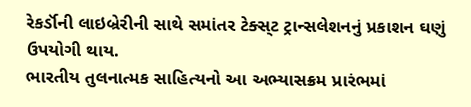રેકર્ડૉની લાઇબ્રેરીની સાથે સમાંતર ટેક્સ્‌ટ ટ્રાન્સલેશનનું પ્રકાશન ઘણું ઉપયોગી થાય.
ભારતીય તુલનાત્મક સાહિત્યનો આ અભ્યાસક્રમ પ્રારંભમાં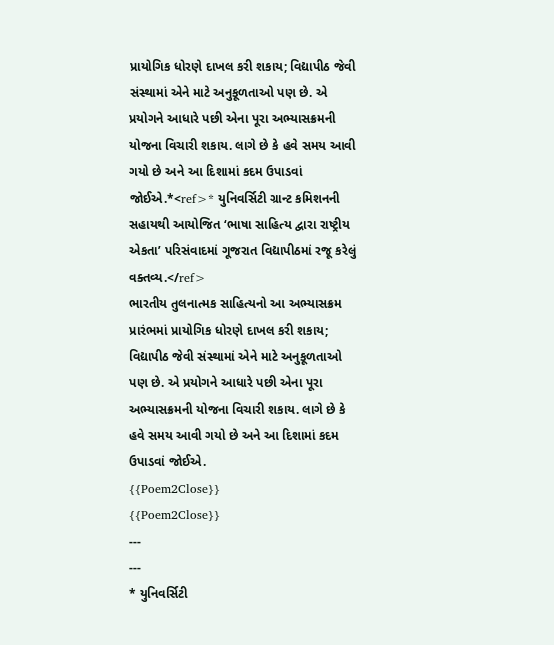પ્રાયોગિક ધોરણે દાખલ કરી શકાય; વિદ્યાપીઠ જેવી સંસ્થામાં એને માટે અનુકૂળતાઓ પણ છે. એ પ્રયોગને આધારે પછી એના પૂરા અભ્યાસક્રમની યોજના વિચારી શકાય. લાગે છે કે હવે સમય આવી ગયો છે અને આ દિશામાં કદમ ઉપાડવાં જોઈએ.*<ref>* યુનિવર્સિટી ગ્રાન્ટ કમિશનની સહાયથી આયોજિત ‘ભાષા સાહિત્ય દ્વારા રાષ્ટ્રીય એકતા’ પરિસંવાદમાં ગૂજરાત વિદ્યાપીઠમાં રજૂ કરેલું વક્તવ્ય.</ref>
ભારતીય તુલનાત્મક સાહિત્યનો આ અભ્યાસક્રમ પ્રારંભમાં પ્રાયોગિક ધોરણે દાખલ કરી શકાય; વિદ્યાપીઠ જેવી સંસ્થામાં એને માટે અનુકૂળતાઓ પણ છે. એ પ્રયોગને આધારે પછી એના પૂરા અભ્યાસક્રમની યોજના વિચારી શકાય. લાગે છે કે હવે સમય આવી ગયો છે અને આ દિશામાં કદમ ઉપાડવાં જોઈએ.
{{Poem2Close}}
{{Poem2Close}}
---
---
* યુનિવર્સિટી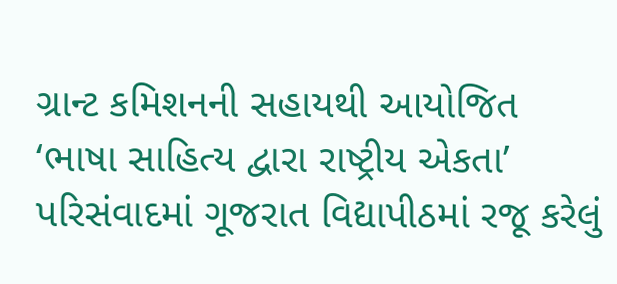ગ્રાન્ટ કમિશનની સહાયથી આયોજિત ‘ભાષા સાહિત્ય દ્વારા રાષ્ટ્રીય એકતા’ પરિસંવાદમાં ગૂજરાત વિદ્યાપીઠમાં રજૂ કરેલું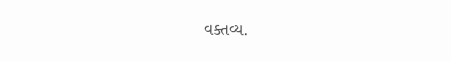વક્તવ્ય.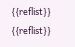{{reflist}}
{{reflist}}